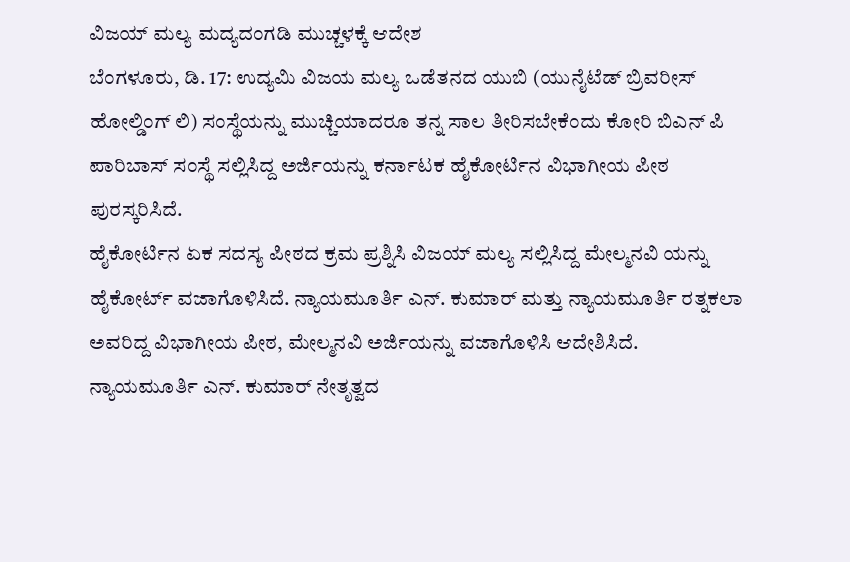ವಿಜಯ್ ಮಲ್ಯ ಮದ್ಯದಂಗಡಿ ಮುಚ್ಚಳಕ್ಕೆ ಆದೇಶ
ಬೆಂಗಳೂರು, ಡಿ. 17: ಉದ್ಯಮಿ ವಿಜಯ ಮಲ್ಯ ಒಡೆತನದ ಯುಬಿ (ಯುನೈಟೆಡ್ ಬ್ರಿವರೀಸ್ ಹೋಲ್ಡಿಂಗ್ ಲಿ) ಸಂಸ್ಥೆಯನ್ನು ಮುಚ್ಚಿಯಾದರೂ ತನ್ನ ಸಾಲ ತೀರಿಸಬೇಕೆಂದು ಕೋರಿ ಬಿಎನ್ ಪಿ ಪಾರಿಬಾಸ್ ಸಂಸ್ಥೆ ಸಲ್ಲಿಸಿದ್ದ ಅರ್ಜಿಯನ್ನು ಕರ್ನಾಟಕ ಹೈಕೋರ್ಟಿನ ವಿಭಾಗೀಯ ಪೀಠ ಪುರಸ್ಕರಿಸಿದೆ.
ಹೈಕೋರ್ಟಿನ ಏಕ ಸದಸ್ಯ ಪೀಠದ ಕ್ರಮ ಪ್ರಶ್ನಿಸಿ ವಿಜಯ್ ಮಲ್ಯ ಸಲ್ಲಿಸಿದ್ದ ಮೇಲ್ಮನವಿ ಯನ್ನು ಹೈಕೋರ್ಟ್ ವಜಾಗೊಳಿಸಿದೆ. ನ್ಯಾಯಮೂರ್ತಿ ಎನ್. ಕುಮಾರ್ ಮತ್ತು ನ್ಯಾಯಮೂರ್ತಿ ರತ್ನಕಲಾ ಅವರಿದ್ದ ವಿಭಾಗೀಯ ಪೀಠ, ಮೇಲ್ಮನವಿ ಅರ್ಜಿಯನ್ನು ವಜಾಗೊಳಿಸಿ ಆದೇಶಿಸಿದೆ.
ನ್ಯಾಯಮೂರ್ತಿ ಎನ್. ಕುಮಾರ್ ನೇತೃತ್ವದ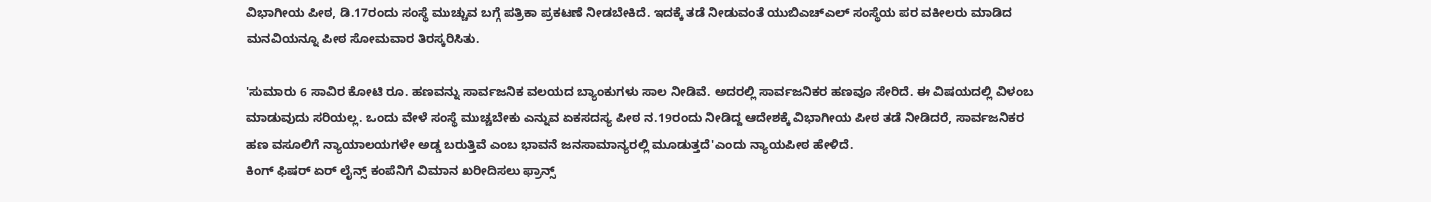ವಿಭಾಗೀಯ ಪೀಠ, ಡಿ.17ರಂದು ಸಂಸ್ಥೆ ಮುಚ್ಚುವ ಬಗ್ಗೆ ಪತ್ರಿಕಾ ಪ್ರಕಟಣೆ ನೀಡಬೇಕಿದೆ. ಇದಕ್ಕೆ ತಡೆ ನೀಡುವಂತೆ ಯುಬಿಎಚ್ಎಲ್ ಸಂಸ್ಥೆಯ ಪರ ವಕೀಲರು ಮಾಡಿದ ಮನವಿಯನ್ನೂ ಪೀಠ ಸೋಮವಾರ ತಿರಸ್ಕರಿಸಿತು.

'ಸುಮಾರು 6 ಸಾವಿರ ಕೋಟಿ ರೂ. ಹಣವನ್ನು ಸಾರ್ವಜನಿಕ ವಲಯದ ಬ್ಯಾಂಕುಗಳು ಸಾಲ ನೀಡಿವೆ. ಅದರಲ್ಲಿ ಸಾರ್ವಜನಿಕರ ಹಣವೂ ಸೇರಿದೆ. ಈ ವಿಷಯದಲ್ಲಿ ವಿಳಂಬ ಮಾಡುವುದು ಸರಿಯಲ್ಲ. ಒಂದು ವೇಳೆ ಸಂಸ್ಥೆ ಮುಚ್ಚಬೇಕು ಎನ್ನುವ ಏಕಸದಸ್ಯ ಪೀಠ ನ.19ರಂದು ನೀಡಿದ್ದ ಆದೇಶಕ್ಕೆ ವಿಭಾಗೀಯ ಪೀಠ ತಡೆ ನೀಡಿದರೆ, ಸಾರ್ವಜನಿಕರ ಹಣ ವಸೂಲಿಗೆ ನ್ಯಾಯಾಲಯಗಳೇ ಅಡ್ಡ ಬರುತ್ತಿವೆ ಎಂಬ ಭಾವನೆ ಜನಸಾಮಾನ್ಯರಲ್ಲಿ ಮೂಡುತ್ತದೆ'ಎಂದು ನ್ಯಾಯಪೀಠ ಹೇಳಿದೆ.
ಕಿಂಗ್ ಫಿಷರ್ ಏರ್ ಲೈನ್ಸ್ ಕಂಪೆನಿಗೆ ವಿಮಾನ ಖರೀದಿಸಲು ಫ್ರಾನ್ಸ್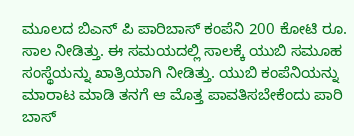ಮೂಲದ ಬಿಎನ್ ಪಿ ಪಾರಿಬಾಸ್ ಕಂಪೆನಿ 200 ಕೋಟಿ ರೂ. ಸಾಲ ನೀಡಿತ್ತು. ಈ ಸಮಯದಲ್ಲಿ ಸಾಲಕ್ಕೆ ಯುಬಿ ಸಮೂಹ ಸಂಸ್ಥೆಯನ್ನು ಖಾತ್ರಿಯಾಗಿ ನೀಡಿತ್ತು. ಯುಬಿ ಕಂಪೆನಿಯನ್ನು ಮಾರಾಟ ಮಾಡಿ ತನಗೆ ಆ ಮೊತ್ತ ಪಾವತಿಸಬೇಕೆಂದು ಪಾರಿ ಬಾಸ್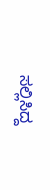ಸಲ್ಲಿಸಿದ್ದ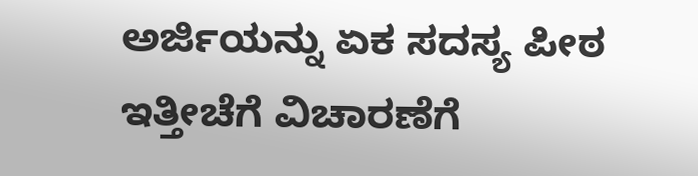ಅರ್ಜಿಯನ್ನು ಏಕ ಸದಸ್ಯ ಪೀಠ ಇತ್ತೀಚೆಗೆ ವಿಚಾರಣೆಗೆ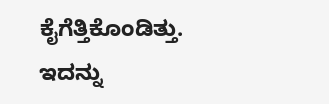ಕೈಗೆತ್ತಿಕೊಂಡಿತ್ತು. ಇದನ್ನು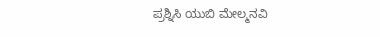ಪ್ರಶ್ನಿಸಿ ಯುಬಿ ಮೇಲ್ಮನವಿ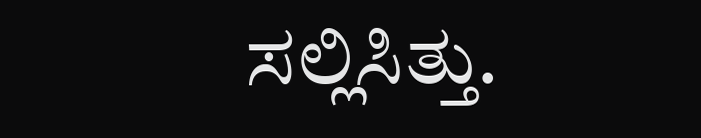ಸಲ್ಲಿಸಿತ್ತು.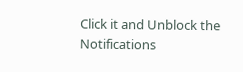Click it and Unblock the Notifications